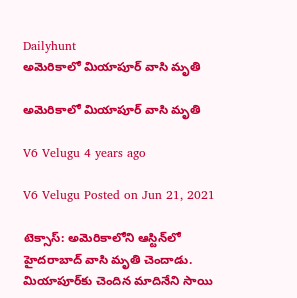Dailyhunt
అమెరికాలో మియాపూర్ వాసి మృతి

అమెరికాలో మియాపూర్ వాసి మృతి

V6 Velugu 4 years ago

V6 Velugu Posted on Jun 21, 2021

టెక్సాస్: అమెరికాలోని ఆస్టిన్‌లో హైదరాబాద్‌ వాసి మృతి చెందాడు. మియాపూర్‌కు చెందిన మాదినేని సాయి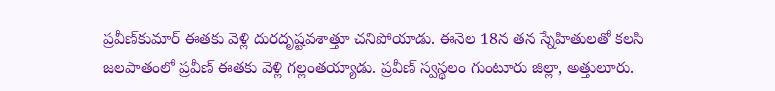ప్రవీణ్‌కుమార్‌ ఈతకు వెళ్లి దురదృష్టవశాత్తూ చనిపోయాడు. ఈనెల 18న తన స్నేహితులతో కలసి జలపాతంలో ప్రవీణ్ ఈతకు వెళ్లి గల్లంతయ్యాడు. ప్రవీణ్‌ స్వస్థలం గుంటూరు జిల్లా, అత్తులూరు.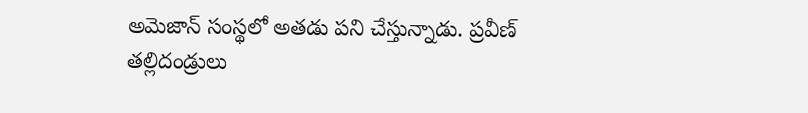అమెజాన్‌ సంస్థలో అతడు పని చేస్తున్నాడు. ప్రవీణ్ తల్లిదండ్రులు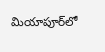మియాపూర్‌లో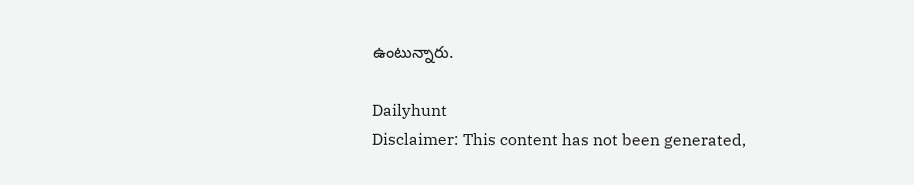ఉంటున్నారు.

Dailyhunt
Disclaimer: This content has not been generated,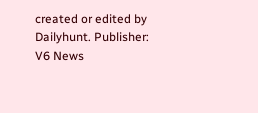created or edited by Dailyhunt. Publisher: V6 News